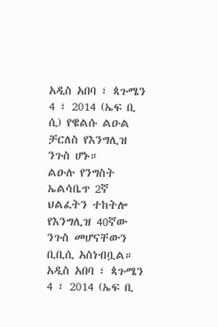አዲስ አበባ ፣ ጳጉሜን 4 ፣ 2014 (ኤፍ ቢ ሲ) የዌልሱ ልዑል ቻርለስ የእንግሊዝ ንጉስ ሆኑ።
ልዑሉ የንግስት ኤልሳቤጥ 2ኛ ህልፈትን ተከትሎ የእንግሊዝ 40ኛው ንጉስ መሆናቸውን ቢቢሲ አስነብቧል።
አዲስ አበባ ፣ ጳጉሜን 4 ፣ 2014 (ኤፍ ቢ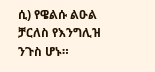ሲ) የዌልሱ ልዑል ቻርለስ የእንግሊዝ ንጉስ ሆኑ።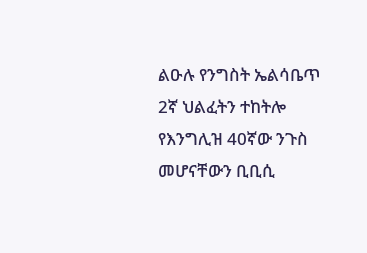ልዑሉ የንግስት ኤልሳቤጥ 2ኛ ህልፈትን ተከትሎ የእንግሊዝ 40ኛው ንጉስ መሆናቸውን ቢቢሲ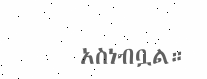አስነብቧል።